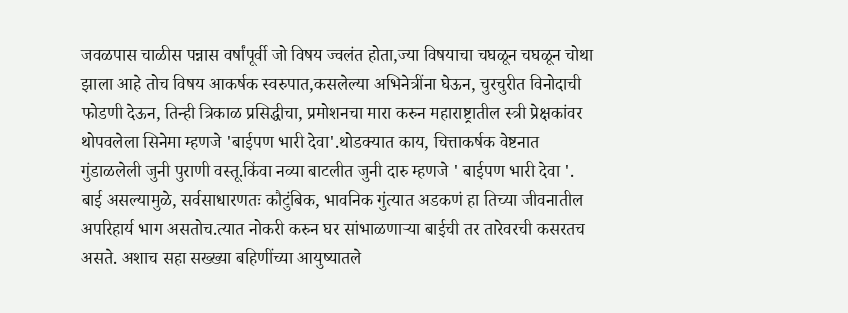जवळपास चाळीस पन्नास वर्षांपूर्वी जो विषय ज्वलंत होता,ज्या विषयाचा चघळून चघळून चोथा झाला आहे तोच विषय आकर्षक स्वरुपात,कसलेल्या अभिनेत्रींना घेऊन, चुरचुरीत विनोदाची फोडणी देऊन, तिन्ही त्रिकाळ प्रसिद्धीचा, प्रमोशनचा मारा करुन महाराष्ट्रातील स्त्री प्रेक्षकांवर थोपवलेला सिनेमा म्हणजे 'बाईपण भारी देवा'.थोडक्यात काय, चित्ताकर्षक वेष्टनात गुंडाळलेली जुनी पुराणी वस्तू.किंवा नव्या बाटलीत जुनी दारु म्हणजे ' बाईपण भारी देवा '.
बाई असल्यामुळे, सर्वसाधारणतः कौटुंबिक, भावनिक गुंत्यात अडकणं हा तिच्या जीवनातील अपरिहार्य भाग असतोच.त्यात नोकरी करुन घर सांभाळणाऱ्या बाईची तर तारेवरची कसरतच असते. अशाच सहा सख्ख्या बहिणींच्या आयुष्यातले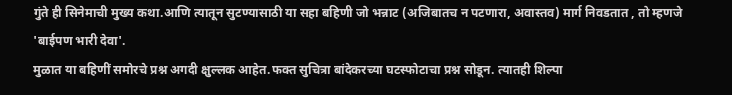गुंते ही सिनेमाची मुख्य कथा.आणि त्यातून सुटण्यासाठी या सहा बहिणी जो भन्नाट (अजिबातच न पटणारा, अवास्तव) मार्ग निवडतात , तो म्हणजे 'बाईपण भारी देवा'.
मुळात या बहिणीं समोरचे प्रश्न अगदी क्षुल्लक आहेत.फक्त सुचित्रा बांदेकरच्या घटस्फोटाचा प्रश्न सोडून. त्यातही शिल्पा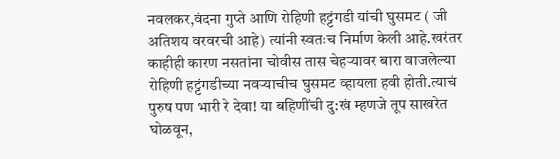नवलकर,वंदना गुप्ते आणि रोहिणी हट्टंगडी यांची घुसमट ( जी अतिशय वरवरची आहे) त्यांनी स्वतःच निर्माण केली आहे.खरंतर काहीही कारण नसतांना चोवीस तास चेहऱ्यावर बारा वाजलेल्या रोहिणी हट्टंगडीच्या नवऱ्याचीच घुसमट व्हायला हवी होती.त्याचं पुरुष पण भारी रे देवा! या बहिणींची दु:खं म्हणजे तूप साखरेत घोळवून,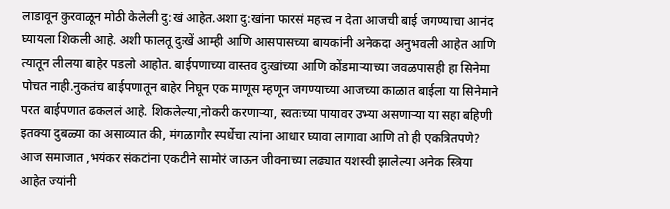लाडावून कुरवाळून मोठी केलेली दु:खं आहेत.अशा दु:खांना फारसं महत्त्व न देता आजची बाई जगण्याचा आनंद घ्यायला शिकली आहे. अशी फालतू दुःखें आम्ही आणि आसपासच्या बायकांनी अनेकदा अनुभवली आहेत आणि त्यातून लीलया बाहेर पडलो आहोत. बाईपणाच्या वास्तव दुःखांच्या आणि कोंडमाऱ्याच्या जवळपासही हा सिनेमा पोचत नाही.नुकतंच बाईपणातून बाहेर निघून एक माणूस म्हणून जगण्याच्या आजच्या काळात बाईला या सिनेमाने परत बाईपणात ढकललं आहे. शिकलेल्या,नोकरी करणाऱ्या, स्वतःच्या पायावर उभ्या असणाऱ्या या सहा बहिणी इतक्या दुबळ्या का असाव्यात की, मंगळागौर स्पर्धेचा त्यांना आधार घ्यावा लागावा आणि तो ही एकत्रितपणे? आज समाजात ,भयंकर संकटांना एकटीने सामोरं जाऊन जीवनाच्या लढ्यात यशस्वी झालेल्या अनेक स्त्रिया आहेत ज्यांनी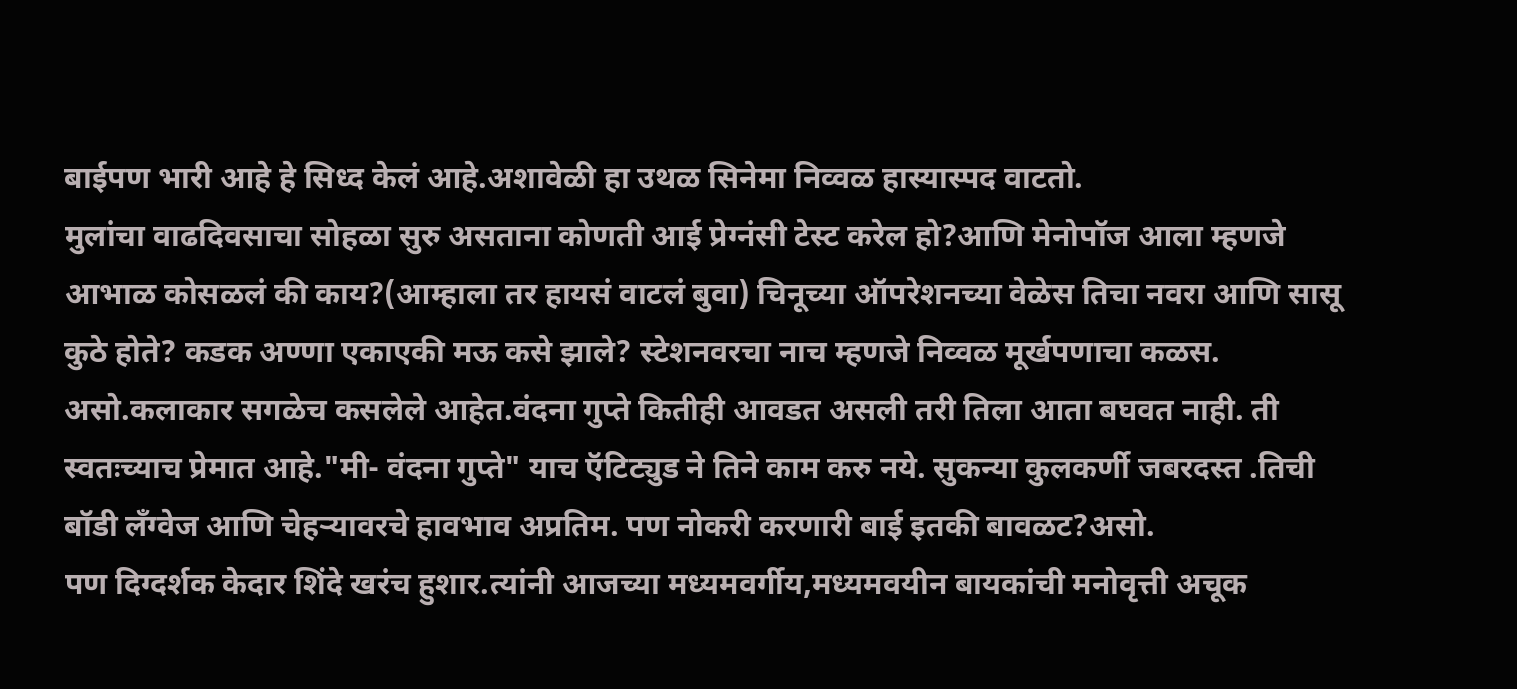बाईपण भारी आहे हे सिध्द केलं आहे.अशावेळी हा उथळ सिनेमा निव्वळ हास्यास्पद वाटतो.
मुलांचा वाढदिवसाचा सोहळा सुरु असताना कोणती आई प्रेग्नंसी टेस्ट करेल हो?आणि मेनोपॉज आला म्हणजे आभाळ कोसळलं की काय?(आम्हाला तर हायसं वाटलं बुवा) चिनूच्या ऑपरेशनच्या वेळेस तिचा नवरा आणि सासू कुठे होते? कडक अण्णा एकाएकी मऊ कसे झाले? स्टेशनवरचा नाच म्हणजे निव्वळ मूर्खपणाचा कळस.
असो.कलाकार सगळेच कसलेले आहेत.वंदना गुप्ते कितीही आवडत असली तरी तिला आता बघवत नाही. ती स्वतःच्याच प्रेमात आहे."मी- वंदना गुप्ते" याच ऍटिट्युड ने तिने काम करु नये. सुकन्या कुलकर्णी जबरदस्त .तिची बॉडी लँग्वेज आणि चेहऱ्यावरचे हावभाव अप्रतिम. पण नोकरी करणारी बाई इतकी बावळट?असो.
पण दिग्दर्शक केदार शिंदे खरंच हुशार.त्यांनी आजच्या मध्यमवर्गीय,मध्यमवयीन बायकांची मनोवृत्ती अचूक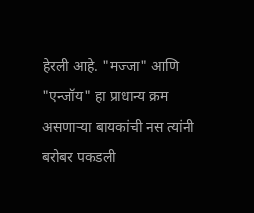हेरली आहे. "मज्जा" आणि "एन्जॉय" हा प्राधान्य क्रम असणाऱ्या बायकांची नस त्यांनी बरोबर पकडली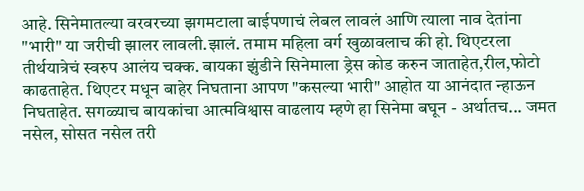आहे. सिनेमातल्या वरवरच्या झगमटाला बाईपणाचं लेबल लावलं आणि त्याला नाव देतांना "भारी" या जरीची झालर लावली.झालं. तमाम महिला वर्ग खुळावलाच की हो. थिएटरला तीर्थयात्रेचं स्वरुप आलंय चक्क. बायका झुंडीने सिनेमाला ड्रेस कोड करुन जाताहेत,रील,फोटो काढताहेत. थिएटर मधून बाहेर निघताना आपण "कसल्या भारी" आहोत या आनंदात न्हाऊन निघताहेत. सगळ्याच बायकांचा आत्मविश्वास वाढलाय म्हणे हा सिनेमा बघून - अर्थातच... जमत नसेल, सोसत नसेल तरी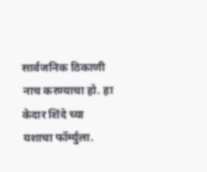सार्वजनिक ठिकाणी नाच करण्याचा हो. हा केदार शिंदे च्या यशाचा फॉर्म्युला.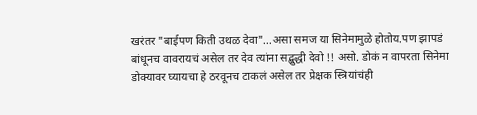खरंतर "बाईपण किती उथळ देवा"...असा समज या सिनेमामुळे होतोय.पण झापडं बांधूनच वावरायचं असेल तर देव त्यांना सद्बुद्धी देवो !! असो. डोकं न वापरता सिनेमा डोक्यावर घ्यायचा हे ठरवूनच टाकलं असेल तर प्रेक्षक स्त्रियांचंही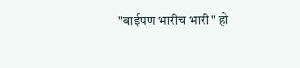"बाईपण भारीच भारी" हो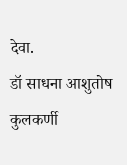देवा.
डॉ साधना आशुतोष कुलकर्णी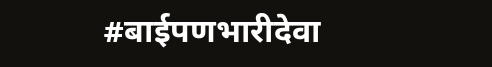#बाईपणभारीदेवा